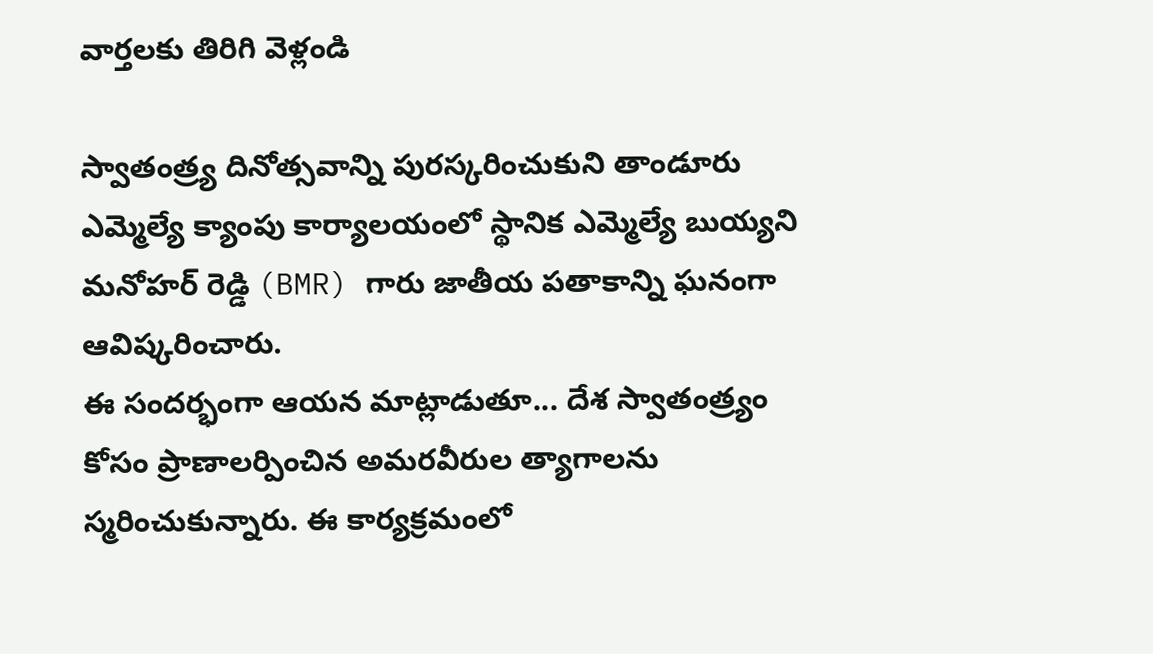వార్తలకు తిరిగి వెళ్లండి

స్వాతంత్ర్య దినోత్సవాన్ని పురస్కరించుకుని తాండూరు ఎమ్మెల్యే క్యాంపు కార్యాలయంలో స్థానిక ఎమ్మెల్యే బుయ్యని మనోహర్ రెడ్డి (BMR) గారు జాతీయ పతాకాన్ని ఘనంగా ఆవిష్కరించారు.
ఈ సందర్భంగా ఆయన మాట్లాడుతూ... దేశ స్వాతంత్ర్యం కోసం ప్రాణాలర్పించిన అమరవీరుల త్యాగాలను స్మరించుకున్నారు. ఈ కార్యక్రమంలో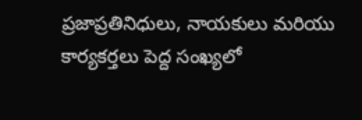ప్రజాప్రతినిధులు, నాయకులు మరియు కార్యకర్తలు పెద్ద సంఖ్యలో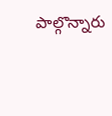పాల్గొన్నారు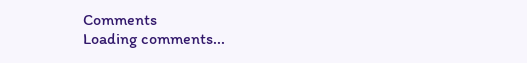Comments
Loading comments...